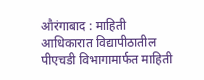औरंगाबाद : माहिती आधिकारात विद्यापीठातील पीएचडी विभागामार्फत माहिती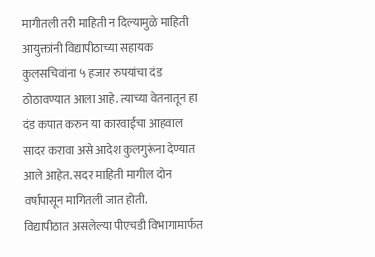मागीतली तरी माहिती न दिल्यामुळे माहिती आयुक्तांनी विद्यापीठाच्या सहायक कुलसचिवांना ५ हजार रुपयांचा दंड ठोठावण्यात आला आहे. त्याच्या वेतनातून हा दंड कपात करुन या कारवाईचा आहवाल सादर करावा असे आदेश कुलगुरूंना देण्यात आले आहेत. सदर माहिती मागील दोन वर्षापासून मागितली जात होती.
विद्यापीठात असलेल्या पीएचडी विभागामार्फत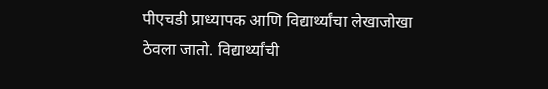पीएचडी प्राध्यापक आणि विद्यार्थ्यांचा लेखाजोखा ठेवला जातो. विद्यार्थ्यांची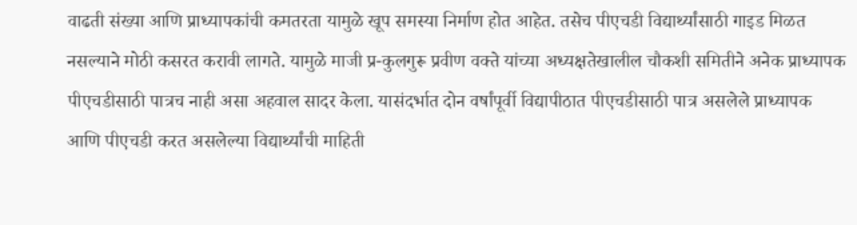वाढती संख्या आणि प्राध्यापकांची कमतरता यामुळे खूप समस्या निर्माण होत आहेत. तसेच पीएचडी विद्यार्थ्यांसाठी गाइड मिळत नसल्याने मोठी कसरत करावी लागते. यामुळे माजी प्र-कुलगुरू प्रवीण वक्ते यांच्या अध्यक्षतेखालील चौकशी समितीने अनेक प्राध्यापक पीएचडीसाठी पात्रच नाही असा अहवाल सादर केला. यासंदर्भात दोन वर्षांपूर्वी विद्यापीठात पीएचडीसाठी पात्र असलेले प्राध्यापक आणि पीएचडी करत असलेल्या विद्यार्थ्यांची माहिती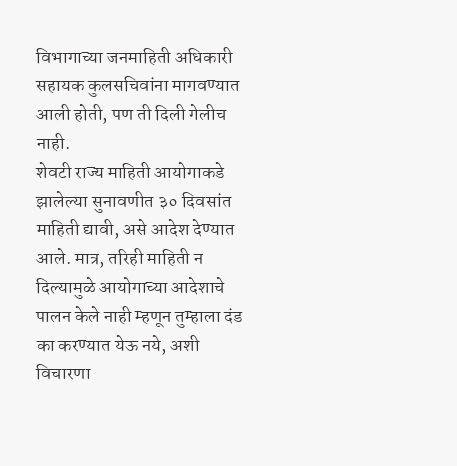विभागाच्या जनमाहिती अधिकारी सहायक कुलसचिवांना मागवण्यात आली होती, पण ती दिली गेलीच नाही.
शेवटी राज्य माहिती आयोगाकडे झालेल्या सुनावणीत ३० दिवसांत माहिती द्यावी, असे आदेश देण्यात आले. मात्र, तरिही माहिती न दिल्यामुळे आयोगाच्या आदेशाचे पालन केले नाही म्हणून तुम्हाला दंड का करण्यात येऊ नये, अशी विचारणा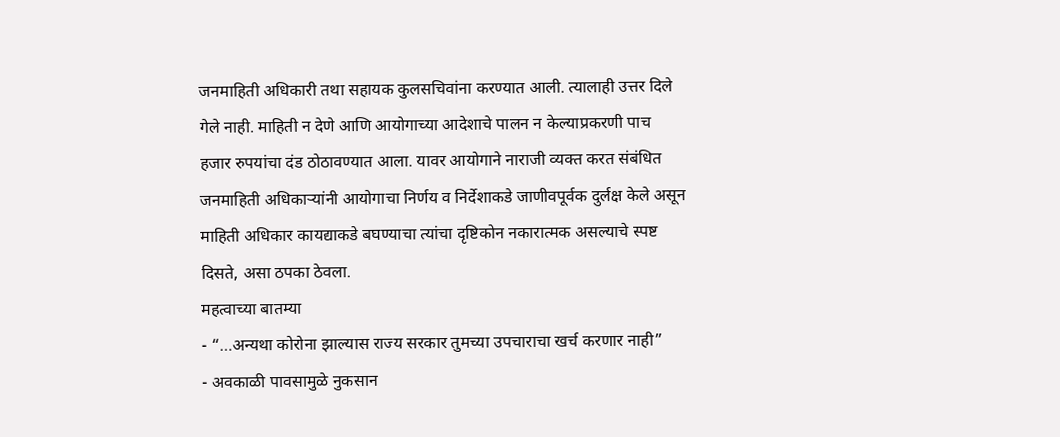जनमाहिती अधिकारी तथा सहायक कुलसचिवांना करण्यात आली. त्यालाही उत्तर दिले गेले नाही. माहिती न देणे आणि आयोगाच्या आदेशाचे पालन न केल्याप्रकरणी पाच हजार रुपयांचा दंड ठोठावण्यात आला. यावर आयोगाने नाराजी व्यक्त करत संबंधित जनमाहिती अधिकाऱ्यांनी आयोगाचा निर्णय व निर्देशाकडे जाणीवपूर्वक दुर्लक्ष केले असून माहिती अधिकार कायद्याकडे बघण्याचा त्यांचा दृष्टिकोन नकारात्मक असल्याचे स्पष्ट दिसते, असा ठपका ठेवला.
महत्वाच्या बातम्या
- “…अन्यथा कोरोना झाल्यास राज्य सरकार तुमच्या उपचाराचा खर्च करणार नाही”
- अवकाळी पावसामुळे नुकसान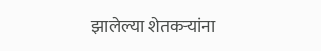झालेल्या शेतकऱ्यांना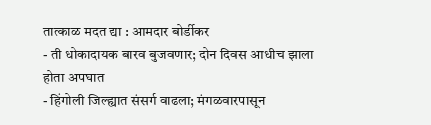तात्काळ मदत द्या : आमदार बोर्डीकर
- ती धोकादायक बारव बुजवणार; दोन दिवस आधीच झाला होता अपघात
- हिंगोली जिल्ह्यात संसर्ग वाढला; मंगळवारपासून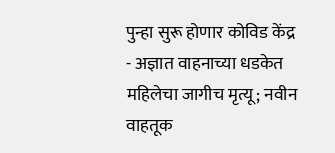पुन्हा सुरू होणार कोविड केंद्र
- अज्ञात वाहनाच्या धडकेत महिलेचा जागीच मृत्यू; नवीन वाहतूक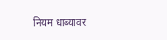नियम धाब्यावर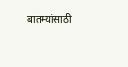बातम्यांसाठी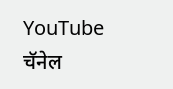YouTube चॅनेल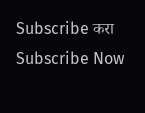Subscribe करा
Subscribe Now